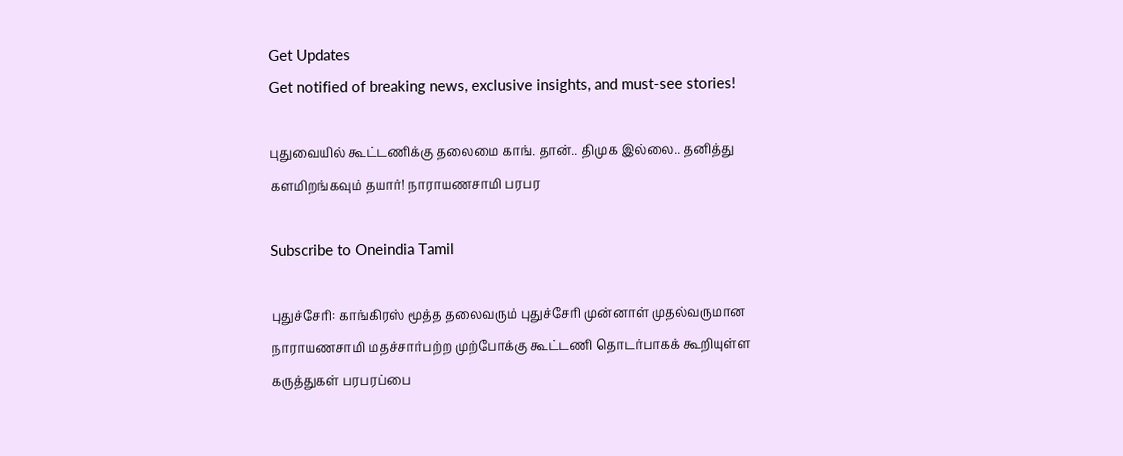Get Updates
Get notified of breaking news, exclusive insights, and must-see stories!

புதுவையில் கூட்டணிக்கு தலைமை காங். தான்.. திமுக இல்லை.. தனித்து களமிறங்கவும் தயார்! நாராயணசாமி பரபர

Subscribe to Oneindia Tamil

புதுச்சேரி: காங்கிரஸ் மூத்த தலைவரும் புதுச்சேரி முன்னாள் முதல்வருமான நாராயணசாமி மதச்சார்பற்ற முற்போக்கு கூட்டணி தொடர்பாகக் கூறியுள்ள கருத்துகள் பரபரப்பை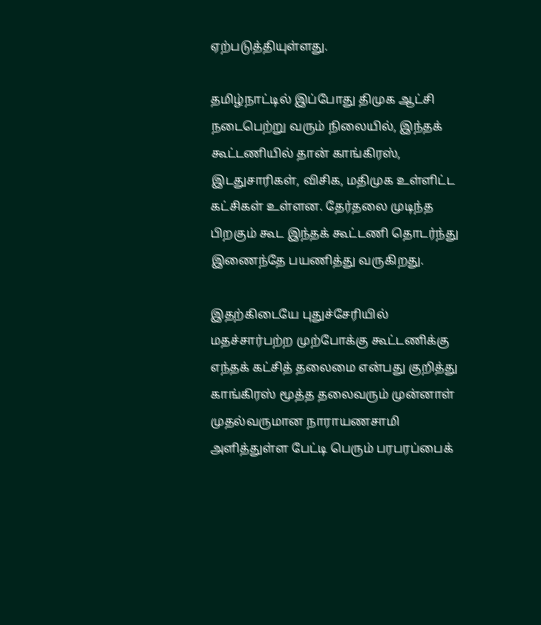ஏற்படுத்தியுள்ளது.

தமிழ்நாட்டில் இப்போது திமுக ஆட்சி நடைபெற்று வரும் நிலையில், இந்தக் கூட்டணியில் தான் காங்கிரஸ், இடதுசாரிகள், விசிக, மதிமுக உள்ளிட்ட கட்சிகள் உள்ளன. தேர்தலை முடிந்த பிறகும் கூட இந்தக் கூட்டணி தொடர்ந்து இணைந்தே பயணித்து வருகிறது.

இதற்கிடையே புதுச்சேரியில் மதச்சார்பற்ற முற்போக்கு கூட்டணிக்கு எந்தக் கட்சித் தலைமை என்பது குறித்து காங்கிரஸ் மூத்த தலைவரும் முன்னாள் முதல்வருமான நாராயணசாமி அளித்துள்ள பேட்டி பெரும் பரபரப்பைக்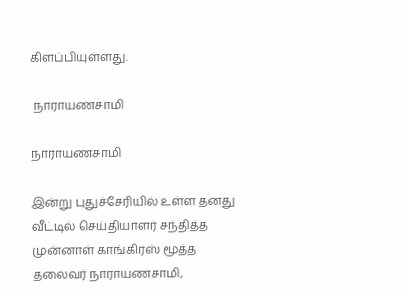கிளப்பியுள்ளது.

 நாராயணசாமி

நாராயணசாமி

இன்று புதுச்சேரியில் உள்ள தனது வீட்டில் செய்தியாளர் சந்தித்த முன்னாள் காங்கிரஸ் மூத்த தலைவர் நாராயணசாமி,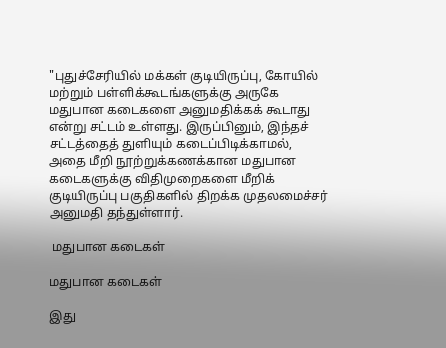"புதுச்சேரியில் மக்கள் குடியிருப்பு, கோயில் மற்றும் பள்ளிக்கூடங்களுக்கு அருகே மதுபான கடைகளை அனுமதிக்கக் கூடாது என்று சட்டம் உள்ளது. இருப்பினும், இந்தச் சட்டத்தைத் துளியும் கடைப்பிடிக்காமல், அதை மீறி நூற்றுக்கணக்கான மதுபான கடைகளுக்கு விதிமுறைகளை மீறிக் குடியிருப்பு பகுதிகளில் திறக்க முதலமைச்சர் அனுமதி தந்துள்ளார்.

 மதுபான கடைகள்

மதுபான கடைகள்

இது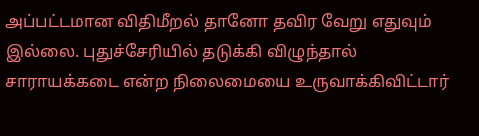அப்பட்டமான விதிமீறல் தானோ தவிர வேறு எதுவும் இல்லை. புதுச்சேரியில் தடுக்கி விழுந்தால் சாராயக்கடை என்ற நிலைமையை உருவாக்கிவிட்டார்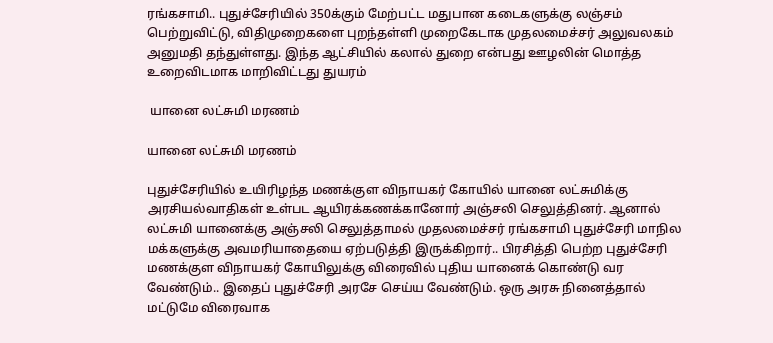ரங்கசாமி.. புதுச்சேரியில் 350க்கும் மேற்பட்ட மதுபான கடைகளுக்கு லஞ்சம் பெற்றுவிட்டு, விதிமுறைகளை புறந்தள்ளி முறைகேடாக முதலமைச்சர் அலுவலகம் அனுமதி தந்துள்ளது. இந்த ஆட்சியில் கலால் துறை என்பது ஊழலின் மொத்த உறைவிடமாக மாறிவிட்டது துயரம்

 யானை லட்சுமி மரணம்

யானை லட்சுமி மரணம்

புதுச்சேரியில் உயிரிழந்த மணக்குள விநாயகர் கோயில் யானை லட்சுமிக்கு அரசியல்வாதிகள் உள்பட ஆயிரக்கணக்கானோர் அஞ்சலி செலுத்தினர். ஆனால் லட்சுமி யானைக்கு அஞ்சலி செலுத்தாமல் முதலமைச்சர் ரங்கசாமி புதுச்சேரி மாநில மக்களுக்கு அவமரியாதையை ஏற்படுத்தி இருக்கிறார்.. பிரசித்தி பெற்ற புதுச்சேரி மணக்குள விநாயகர் கோயிலுக்கு விரைவில் புதிய யானைக் கொண்டு வர வேண்டும்.. இதைப் புதுச்சேரி அரசே செய்ய வேண்டும். ஒரு அரசு நினைத்தால் மட்டுமே விரைவாக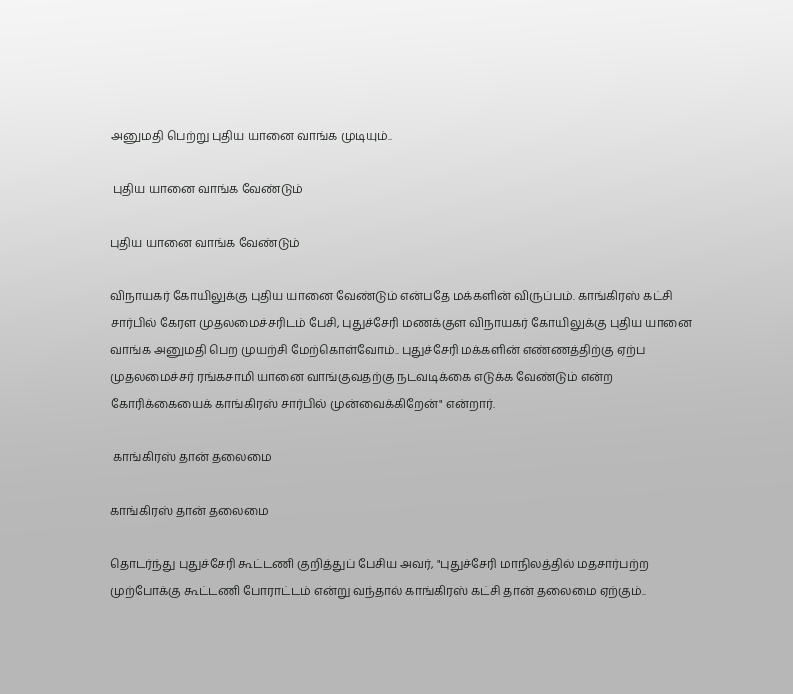அனுமதி பெற்று புதிய யானை வாங்க முடியும்..

 புதிய யானை வாங்க வேண்டும்

புதிய யானை வாங்க வேண்டும்

விநாயகர் கோயிலுக்கு புதிய யானை வேண்டும் என்பதே மக்களின் விருப்பம். காங்கிரஸ் கட்சி சார்பில் கேரள முதலமைச்சரிடம் பேசி, புதுச்சேரி மணக்குள விநாயகர் கோயிலுக்கு புதிய யானை வாங்க அனுமதி பெற முயற்சி மேற்கொள்வோம்.. புதுச்சேரி மக்களின் எண்ணத்திற்கு ஏற்ப முதலமைச்சர் ரங்கசாமி யானை வாங்குவதற்கு நடவடிக்கை எடுக்க வேண்டும் என்ற கோரிக்கையைக் காங்கிரஸ் சார்பில் முன்வைக்கிறேன்" என்றார்.

 காங்கிரஸ் தான் தலைமை

காங்கிரஸ் தான் தலைமை

தொடர்ந்து புதுச்சேரி கூட்டணி குறித்துப் பேசிய அவர், "புதுச்சேரி மாநிலத்தில் மதசார்பற்ற முற்போக்கு கூட்டணி போராட்டம் என்று வந்தால் காங்கிரஸ் கட்சி தான் தலைமை ஏற்கும்..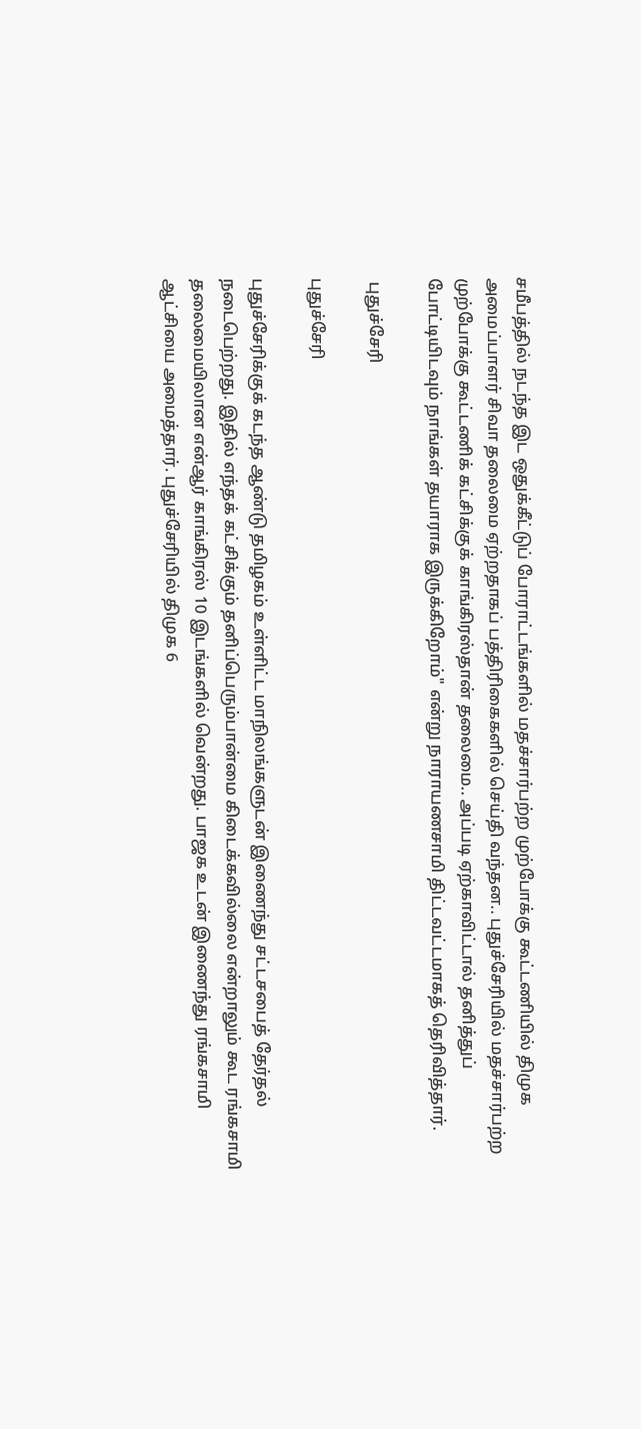சமீபத்தில் நடந்த இட ஒதுக்கீட்டுப் போராட்டங்களில் மதச்சார்பற்ற முற்போக்கு கூட்டணியில் திமுக அமைப்பாளர் சிவா தலைமை ஏற்றதாகப் பத்திரிகைகளில் செய்தி வந்தன.. புதுச்சேரியில் மதச்சார்பற்ற முற்போக்கு கூட்டணிக் கட்சிக்குக் காங்கிரஸ்தான் தலைமை.. அப்படி ஏற்காவிட்டால் தனித்துப் போட்டியிடவும் நாங்கள் தயாராக இருக்கிறோம்" என்று நாராயணசாமி திட்டவட்டமாகத் தெரிவித்தார்.

 புதுச்சேரி

புதுச்சேரி

புதுச்சேரிக்குக் கடந்த ஆண்டு தமிழகம் உள்ளிட்ட மாநிலங்களுடன் இணைந்து சட்டசபைத் தேர்தல் நடைபெற்றது. இதில் எந்தக் கட்சிக்கும் தனிப்பெரும்பான்மை கிடைக்கவில்லை என்றாலும் கூட ரங்கசாமி தலைமையிலான என்ஆர் காங்கிரஸ் 10 இடங்களில் வென்றது. பாஜக உடன் இணைந்து ரங்கசாமி ஆட்சியை அமைத்தார். புதுச்சேரியில் திமுக 6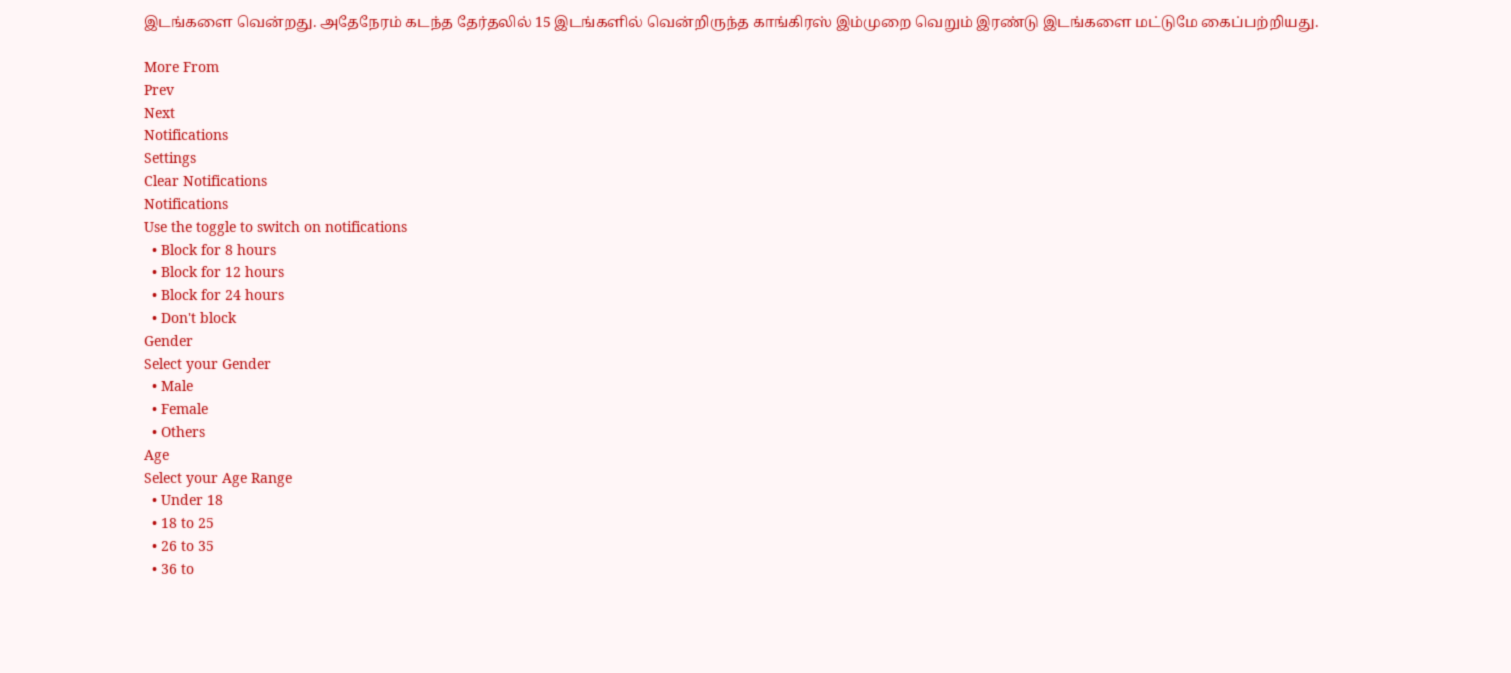இடங்களை வென்றது. அதேநேரம் கடந்த தேர்தலில் 15 இடங்களில் வென்றிருந்த காங்கிரஸ் இம்முறை வெறும் இரண்டு இடங்களை மட்டுமே கைப்பற்றியது.

More From
Prev
Next
Notifications
Settings
Clear Notifications
Notifications
Use the toggle to switch on notifications
  • Block for 8 hours
  • Block for 12 hours
  • Block for 24 hours
  • Don't block
Gender
Select your Gender
  • Male
  • Female
  • Others
Age
Select your Age Range
  • Under 18
  • 18 to 25
  • 26 to 35
  • 36 to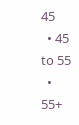45
  • 45 to 55
  • 55+